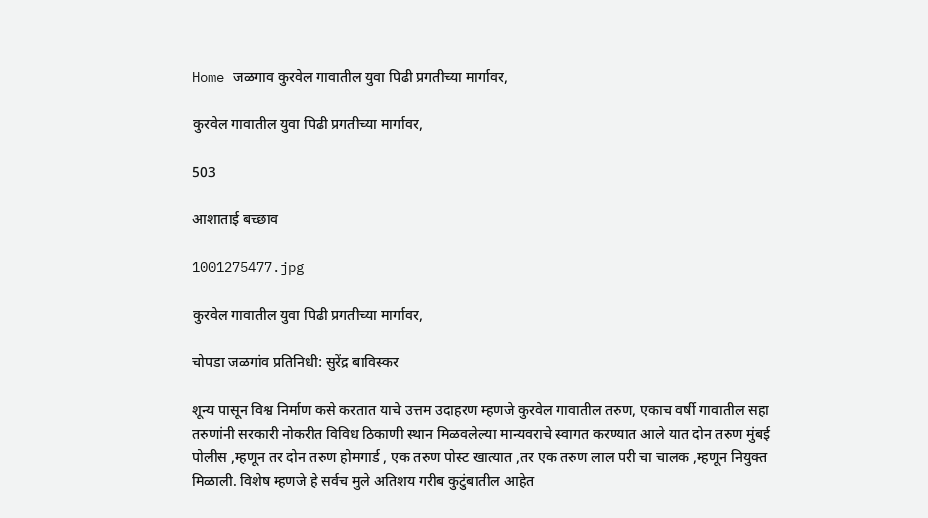Home जळगाव कुरवेल गावातील युवा पिढी प्रगतीच्या मार्गावर,

कुरवेल गावातील युवा पिढी प्रगतीच्या मार्गावर,

503

आशाताई बच्छाव

1001275477.jpg

कुरवेल गावातील युवा पिढी प्रगतीच्या मार्गावर,

चोपडा जळगांव प्रतिनिधी: सुरेंद्र बाविस्कर

शून्य पासून विश्व निर्माण कसे करतात याचे उत्तम उदाहरण म्हणजे कुरवेल गावातील तरुण, एकाच वर्षी गावातील सहा तरुणांनी सरकारी नोकरीत विविध ठिकाणी स्थान मिळवलेल्या मान्यवराचे स्वागत करण्यात आले यात दोन तरुण मुंबई पोलीस ,म्हणून तर दोन तरुण होमगार्ड , एक तरुण पोस्ट खात्यात ,तर एक तरुण लाल परी चा चालक ,म्हणून नियुक्त मिळाली. विशेष म्हणजे हे सर्वच मुले अतिशय गरीब कुटुंबातील आहेत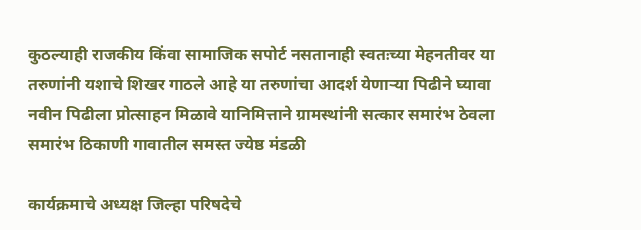कुठल्याही राजकीय किंवा सामाजिक सपोर्ट नसतानाही स्वतःच्या मेहनतीवर या तरुणांनी यशाचे शिखर गाठले आहे या तरुणांचा आदर्श येणाऱ्या पिढीने घ्यावा नवीन पिढीला प्रोत्साहन मिळावे यानिमित्ताने ग्रामस्थांनी सत्कार समारंभ ठेवला समारंभ ठिकाणी गावातील समस्त ज्येष्ठ मंडळी

कार्यक्रमाचे अध्यक्ष जिल्हा परिषदेचे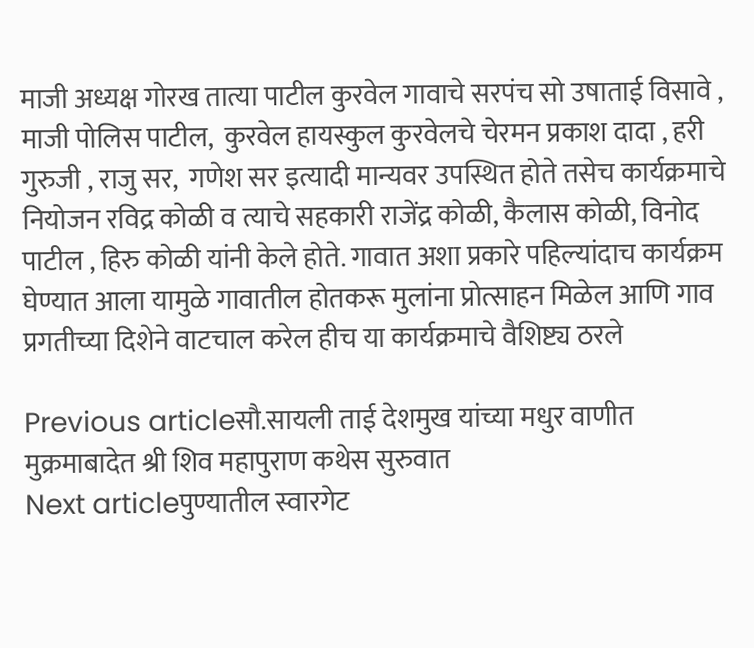माजी अध्यक्ष गोरख तात्या पाटील कुरवेल गावाचे सरपंच सो उषाताई विसावे , माजी पोलिस पाटील,  कुरवेल हायस्कुल कुरवेलचे चेरमन प्रकाश दादा , हरी गुरुजी , राजु सर,  गणेश सर इत्यादी मान्यवर उपस्थित होते तसेच कार्यक्रमाचे नियोजन रविद्र कोळी व त्याचे सहकारी राजेंद्र कोळी, कैलास कोळी, विनोद पाटील , हिरु कोळी यांनी केले होते. गावात अशा प्रकारे पहिल्यांदाच कार्यक्रम घेण्यात आला यामुळे गावातील होतकरू मुलांना प्रोत्साहन मिळेल आणि गाव प्रगतीच्या दिशेने वाटचाल करेल हीच या कार्यक्रमाचे वैशिष्ट्य ठरले

Previous articleसौ.सायली ताई देशमुख यांच्या मधुर वाणीत मुक्रमाबादेत श्री शिव महापुराण कथेस सुरुवात
Next articleपुण्यातील स्वारगेट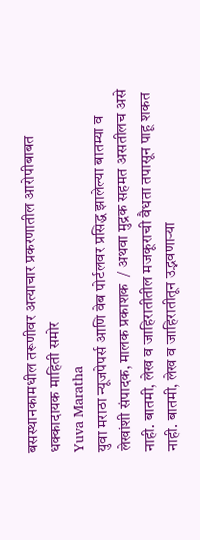बसस्थानकामधील तरूणीवर अत्याचार प्रकरणातील आरोपीबाबत धक्कादायक माहिती समोर
Yuva Maratha
युवा मराठा न्यूजपेपर्स आणि वेब पोर्टलवर प्रसिद्ध झालेल्या बातम्या व लेखांशी संपादक, मालक प्रकाशक  / अथवा मुद्रक सहमत असतीलच असे नाही. बातमी, लेख व जाहिरातीतील मजकूराची वैधता तपासून पाहू शकत नाही. बातमी, लेख व जाहिरातीतून उद्भवणाऱ्या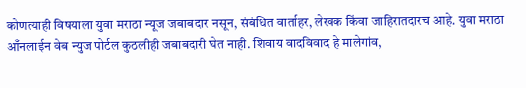कोणत्याही विषयाला युवा मराठा न्यूज जबाबदार नसून, संबंधित वार्ताहर, लेखक किंवा जाहिरातदारच आहे. युवा मराठा आँनलाईन वेब न्युज पोर्टल कुठलीही जबाबदारी घेत नाही. शिवाय वादविवाद हे मालेगांव,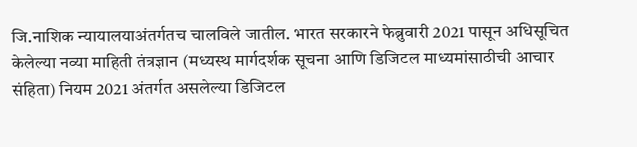जि.नाशिक न्यायालयाअंतर्गतच चालविले जातील. भारत सरकारने फेब्रुवारी 2021 पासून अधिसूचित केलेल्या नव्या माहिती तंत्रज्ञान (मध्यस्थ मार्गदर्शक सूचना आणि डिजिटल माध्यमांसाठीची आचार संहिता) नियम 2021 अंतर्गत असलेल्या डिजिटल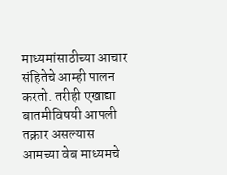माध्यमांसाठीच्या आचार संहितेचे आम्ही पालन करतो. तरीही एखाद्या बातमीविषयी आपली तक्रार असल्यास आमच्या वेब माध्यमचे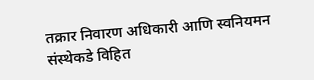तक्रार निवारण अधिकारी आणि स्वनियमन संस्थेकडे विहित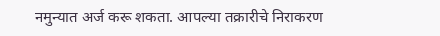नमुन्यात अर्ज करू शकता. आपल्या तक्रारीचे निराकरण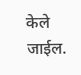केले जाईल.